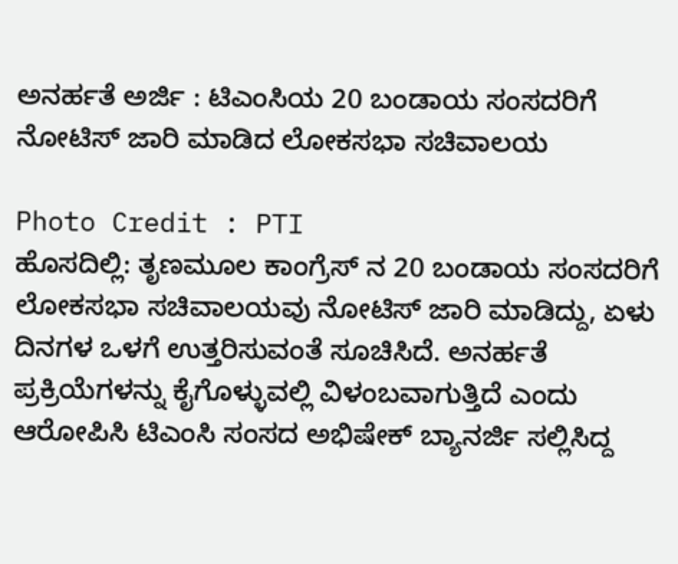ಅನರ್ಹತೆ ಅರ್ಜಿ : ಟಿಎಂಸಿಯ 20 ಬಂಡಾಯ ಸಂಸದರಿಗೆ ನೋಟಿಸ್ ಜಾರಿ ಮಾಡಿದ ಲೋಕಸಭಾ ಸಚಿವಾಲಯ

Photo Credit : PTI
ಹೊಸದಿಲ್ಲಿ: ತೃಣಮೂಲ ಕಾಂಗ್ರೆಸ್ ನ 20 ಬಂಡಾಯ ಸಂಸದರಿಗೆ ಲೋಕಸಭಾ ಸಚಿವಾಲಯವು ನೋಟಿಸ್ ಜಾರಿ ಮಾಡಿದ್ದು, ಏಳು ದಿನಗಳ ಒಳಗೆ ಉತ್ತರಿಸುವಂತೆ ಸೂಚಿಸಿದೆ. ಅನರ್ಹತೆ ಪ್ರಕ್ರಿಯೆಗಳನ್ನು ಕೈಗೊಳ್ಳುವಲ್ಲಿ ವಿಳಂಬವಾಗುತ್ತಿದೆ ಎಂದು ಆರೋಪಿಸಿ ಟಿಎಂಸಿ ಸಂಸದ ಅಭಿಷೇಕ್ ಬ್ಯಾನರ್ಜಿ ಸಲ್ಲಿಸಿದ್ದ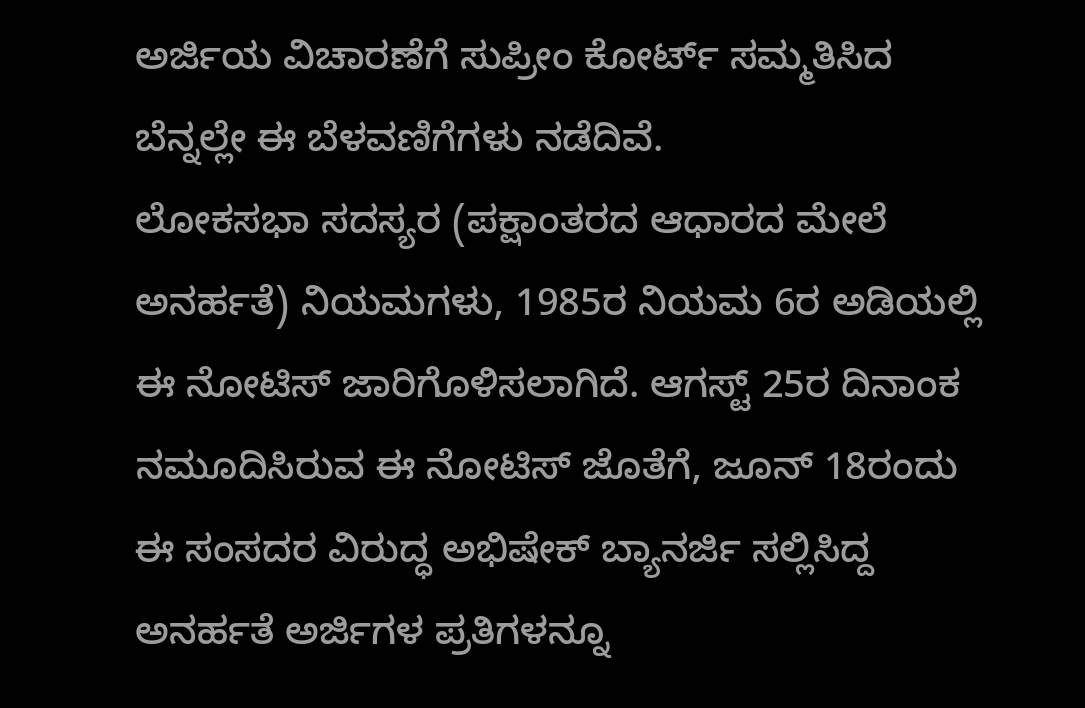ಅರ್ಜಿಯ ವಿಚಾರಣೆಗೆ ಸುಪ್ರೀಂ ಕೋರ್ಟ್ ಸಮ್ಮತಿಸಿದ ಬೆನ್ನಲ್ಲೇ ಈ ಬೆಳವಣಿಗೆಗಳು ನಡೆದಿವೆ.
ಲೋಕಸಭಾ ಸದಸ್ಯರ (ಪಕ್ಷಾಂತರದ ಆಧಾರದ ಮೇಲೆ ಅನರ್ಹತೆ) ನಿಯಮಗಳು, 1985ರ ನಿಯಮ 6ರ ಅಡಿಯಲ್ಲಿ ಈ ನೋಟಿಸ್ ಜಾರಿಗೊಳಿಸಲಾಗಿದೆ. ಆಗಸ್ಟ್ 25ರ ದಿನಾಂಕ ನಮೂದಿಸಿರುವ ಈ ನೋಟಿಸ್ ಜೊತೆಗೆ, ಜೂನ್ 18ರಂದು ಈ ಸಂಸದರ ವಿರುದ್ಧ ಅಭಿಷೇಕ್ ಬ್ಯಾನರ್ಜಿ ಸಲ್ಲಿಸಿದ್ದ ಅನರ್ಹತೆ ಅರ್ಜಿಗಳ ಪ್ರತಿಗಳನ್ನೂ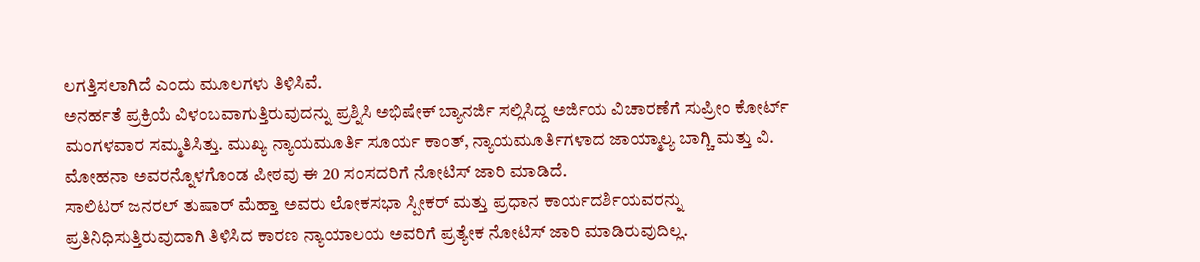ಲಗತ್ತಿಸಲಾಗಿದೆ ಎಂದು ಮೂಲಗಳು ತಿಳಿಸಿವೆ.
ಅನರ್ಹತೆ ಪ್ರಕ್ರಿಯೆ ವಿಳಂಬವಾಗುತ್ತಿರುವುದನ್ನು ಪ್ರಶ್ನಿಸಿ ಅಭಿಷೇಕ್ ಬ್ಯಾನರ್ಜಿ ಸಲ್ಲಿಸಿದ್ದ ಅರ್ಜಿಯ ವಿಚಾರಣೆಗೆ ಸುಪ್ರೀಂ ಕೋರ್ಟ್ ಮಂಗಳವಾರ ಸಮ್ಮತಿಸಿತ್ತು. ಮುಖ್ಯ ನ್ಯಾಯಮೂರ್ತಿ ಸೂರ್ಯ ಕಾಂತ್, ನ್ಯಾಯಮೂರ್ತಿಗಳಾದ ಜಾಯ್ಮಾಲ್ಯ ಬಾಗ್ಚಿ ಮತ್ತು ವಿ. ಮೋಹನಾ ಅವರನ್ನೊಳಗೊಂಡ ಪೀಠವು ಈ 20 ಸಂಸದರಿಗೆ ನೋಟಿಸ್ ಜಾರಿ ಮಾಡಿದೆ.
ಸಾಲಿಟರ್ ಜನರಲ್ ತುಷಾರ್ ಮೆಹ್ತಾ ಅವರು ಲೋಕಸಭಾ ಸ್ಪೀಕರ್ ಮತ್ತು ಪ್ರಧಾನ ಕಾರ್ಯದರ್ಶಿಯವರನ್ನು ಪ್ರತಿನಿಧಿಸುತ್ತಿರುವುದಾಗಿ ತಿಳಿಸಿದ ಕಾರಣ ನ್ಯಾಯಾಲಯ ಅವರಿಗೆ ಪ್ರತ್ಯೇಕ ನೋಟಿಸ್ ಜಾರಿ ಮಾಡಿರುವುದಿಲ್ಲ.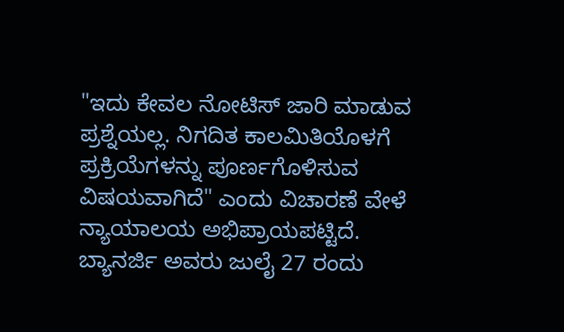"ಇದು ಕೇವಲ ನೋಟಿಸ್ ಜಾರಿ ಮಾಡುವ ಪ್ರಶ್ನೆಯಲ್ಲ. ನಿಗದಿತ ಕಾಲಮಿತಿಯೊಳಗೆ ಪ್ರಕ್ರಿಯೆಗಳನ್ನು ಪೂರ್ಣಗೊಳಿಸುವ ವಿಷಯವಾಗಿದೆ" ಎಂದು ವಿಚಾರಣೆ ವೇಳೆ ನ್ಯಾಯಾಲಯ ಅಭಿಪ್ರಾಯಪಟ್ಟಿದೆ.
ಬ್ಯಾನರ್ಜಿ ಅವರು ಜುಲೈ 27 ರಂದು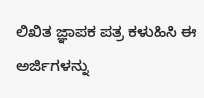ಲಿಖಿತ ಜ್ಞಾಪಕ ಪತ್ರ ಕಳುಹಿಸಿ ಈ ಅರ್ಜಿಗಳನ್ನು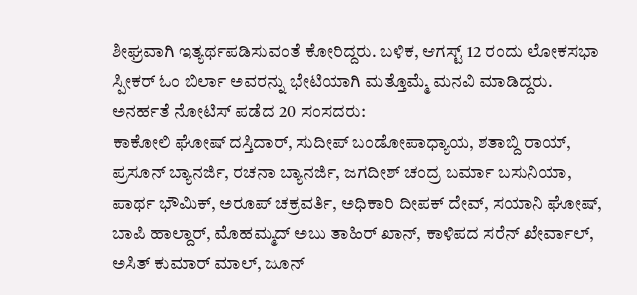ಶೀಘ್ರವಾಗಿ ಇತ್ಯರ್ಥಪಡಿಸುವಂತೆ ಕೋರಿದ್ದರು. ಬಳಿಕ, ಆಗಸ್ಟ್ 12 ರಂದು ಲೋಕಸಭಾ ಸ್ಪೀಕರ್ ಓಂ ಬಿರ್ಲಾ ಅವರನ್ನು ಭೇಟಿಯಾಗಿ ಮತ್ತೊಮ್ಮೆ ಮನವಿ ಮಾಡಿದ್ದರು.
ಅನರ್ಹತೆ ನೋಟಿಸ್ ಪಡೆದ 20 ಸಂಸದರು:
ಕಾಕೋಲಿ ಘೋಷ್ ದಸ್ತಿದಾರ್, ಸುದೀಪ್ ಬಂಡೋಪಾಧ್ಯಾಯ, ಶತಾಬ್ದಿ ರಾಯ್, ಪ್ರಸೂನ್ ಬ್ಯಾನರ್ಜಿ, ರಚನಾ ಬ್ಯಾನರ್ಜಿ, ಜಗದೀಶ್ ಚಂದ್ರ ಬರ್ಮಾ ಬಸುನಿಯಾ, ಪಾರ್ಥ ಭೌಮಿಕ್, ಅರೂಪ್ ಚಕ್ರವರ್ತಿ, ಅಧಿಕಾರಿ ದೀಪಕ್ ದೇವ್, ಸಯಾನಿ ಘೋಷ್, ಬಾಪಿ ಹಾಲ್ದಾರ್, ಮೊಹಮ್ಮದ್ ಅಬು ತಾಹಿರ್ ಖಾನ್, ಕಾಳಿಪದ ಸರೆನ್ ಖೇರ್ವಾಲ್, ಅಸಿತ್ ಕುಮಾರ್ ಮಾಲ್, ಜೂನ್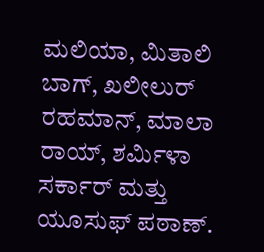ಮಲಿಯಾ, ಮಿತಾಲಿ ಬಾಗ್, ಖಲೀಲುರ್ ರಹಮಾನ್, ಮಾಲಾ ರಾಯ್, ಶರ್ಮಿಳಾ ಸರ್ಕಾರ್ ಮತ್ತು ಯೂಸುಫ್ ಪಠಾಣ್.